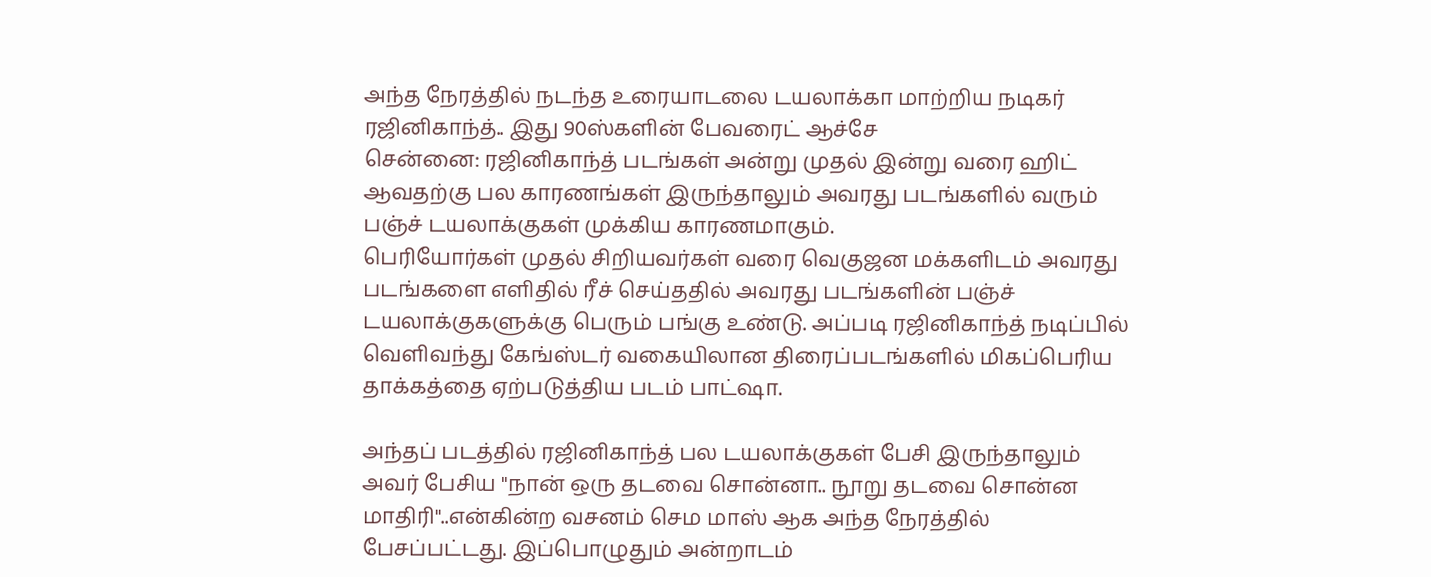அந்த நேரத்தில் நடந்த உரையாடலை டயலாக்கா மாற்றிய நடிகர் ரஜினிகாந்த்.. இது 90ஸ்களின் பேவரைட் ஆச்சே
சென்னை: ரஜினிகாந்த் படங்கள் அன்று முதல் இன்று வரை ஹிட் ஆவதற்கு பல காரணங்கள் இருந்தாலும் அவரது படங்களில் வரும் பஞ்ச் டயலாக்குகள் முக்கிய காரணமாகும்.
பெரியோர்கள் முதல் சிறியவர்கள் வரை வெகுஜன மக்களிடம் அவரது படங்களை எளிதில் ரீச் செய்ததில் அவரது படங்களின் பஞ்ச் டயலாக்குகளுக்கு பெரும் பங்கு உண்டு. அப்படி ரஜினிகாந்த் நடிப்பில் வெளிவந்து கேங்ஸ்டர் வகையிலான திரைப்படங்களில் மிகப்பெரிய தாக்கத்தை ஏற்படுத்திய படம் பாட்ஷா.

அந்தப் படத்தில் ரஜினிகாந்த் பல டயலாக்குகள் பேசி இருந்தாலும் அவர் பேசிய "நான் ஒரு தடவை சொன்னா.. நூறு தடவை சொன்ன மாதிரி"..என்கின்ற வசனம் செம மாஸ் ஆக அந்த நேரத்தில் பேசப்பட்டது. இப்பொழுதும் அன்றாடம்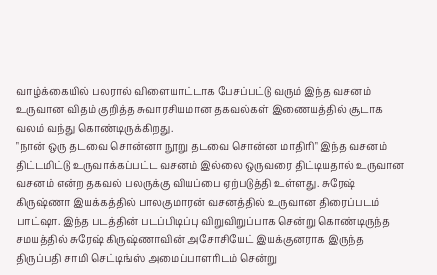வாழ்க்கையில் பலரால் விளையாட்டாக பேசப்பட்டு வரும் இந்த வசனம் உருவான விதம் குறித்த சுவாரசியமான தகவல்கள் இணையத்தில் சூடாக வலம் வந்து கொண்டிருக்கிறது.
"நான் ஒரு தடவை சொன்னா நூறு தடவை சொன்ன மாதிரி" இந்த வசனம் திட்டமிட்டு உருவாக்கப்பட்ட வசனம் இல்லை ஒருவரை திட்டியதால் உருவான வசனம் என்ற தகவல் பலருக்கு வியப்பை ஏற்படுத்தி உள்ளது. சுரேஷ் கிருஷ்ணா இயக்கத்தில் பாலகுமாரன் வசனத்தில் உருவான திரைப்படம் பாட்ஷா. இந்த படத்தின் படப்பிடிப்பு விறுவிறுப்பாக சென்று கொண்டிருந்த சமயத்தில் சுரேஷ் கிருஷ்ணாவின் அசோசியேட் இயக்குனராக இருந்த திருப்பதி சாமி செட்டிங்ஸ் அமைப்பாளரிடம் சென்று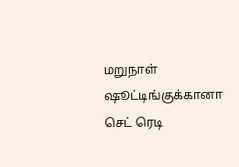மறுநாள் ஷூட்டிங்குக்கானா செட் ரெடி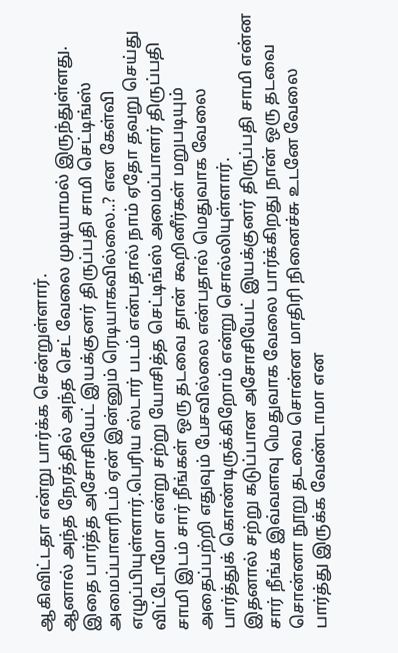ஆகிவிட்டதா என்று பார்க்க சென்றுள்ளார்.
ஆனால் அந்த நேரத்தில் அந்த செட் வேலை முடியாமல் இருந்துள்ளது. இதை பார்த்த அசோசியேட் இயக்குனர் திருப்பதி சாமி செட்டிங்ஸ் அமைப்பாளரிடம் ஏன் இன்னும் ரெடியாகவில்லை..? என கேள்வி எழுப்பியுள்ளார்.பெரிய ஸ்டார் படம் என்பதால் நாம் ஏதோ தவறு செய்து விட்டோமோ என்று சற்று யோசித்த செட்டிங்ஸ் அமைப்பாளர் திருப்பதி சாமி இடம் சார் நீங்கள் ஒரு தடவை தான் கூறினீர்கள் மறுபடியும் அதைப்பற்றி எதுவும் பேசவில்லை என்பதால் மெதுவாக வேலை பார்த்துக் கொண்டிருக்கிறோம் என்று சொல்லியுள்ளார்.
இதனால் சற்று கடுப்பான அசோசியேட் இயக்குனர் திருப்பதி சாமி என்ன சார் நீங்க இவ்வளவு மெதுவாக வேலை பார்க்கிறது நான் ஒரு தடவை சொன்னா நூறு தடவை சொன்ன மாதிரி நினைச்சு உடனே வேலை பார்த்து இருக்க வேண்டாமா என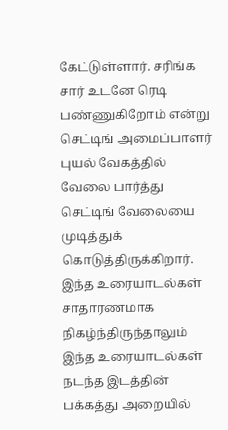கேட்டுள்ளார். சரிங்க சார் உடனே ரெடி பண்ணுகிறோம் என்று செட்டிங் அமைப்பாளர் புயல் வேகத்தில் வேலை பார்த்து செட்டிங் வேலையை முடித்துக் கொடுத்திருக்கிறார்.
இந்த உரையாடல்கள் சாதாரணமாக நிகழ்ந்திருந்தாலும் இந்த உரையாடல்கள் நடந்த இடத்தின் பக்கத்து அறையில்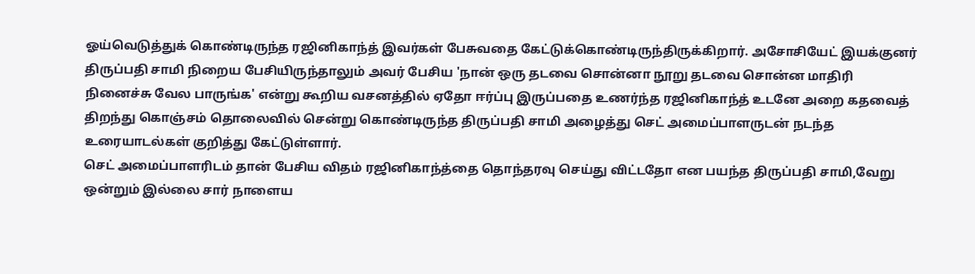ஓய்வெடுத்துக் கொண்டிருந்த ரஜினிகாந்த் இவர்கள் பேசுவதை கேட்டுக்கொண்டிருந்திருக்கிறார். அசோசியேட் இயக்குனர் திருப்பதி சாமி நிறைய பேசியிருந்தாலும் அவர் பேசிய 'நான் ஒரு தடவை சொன்னா நூறு தடவை சொன்ன மாதிரி நினைச்சு வேல பாருங்க' என்று கூறிய வசனத்தில் ஏதோ ஈர்ப்பு இருப்பதை உணர்ந்த ரஜினிகாந்த் உடனே அறை கதவைத் திறந்து கொஞ்சம் தொலைவில் சென்று கொண்டிருந்த திருப்பதி சாமி அழைத்து செட் அமைப்பாளருடன் நடந்த உரையாடல்கள் குறித்து கேட்டுள்ளார்.
செட் அமைப்பாளரிடம் தான் பேசிய விதம் ரஜினிகாந்த்தை தொந்தரவு செய்து விட்டதோ என பயந்த திருப்பதி சாமி,வேறு ஒன்றும் இல்லை சார் நாளைய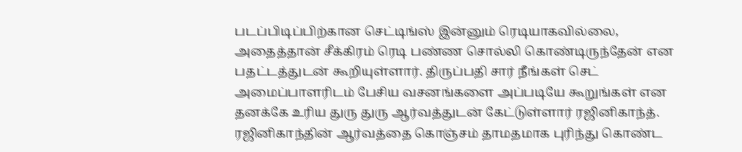படப்பிடிப்பிற்கான செட்டிங்ஸ் இன்னும் ரெடியாகவில்லை, அதைத்தான் சீக்கிரம் ரெடி பண்ண சொல்லி கொண்டிருந்தேன் என பதட்டத்துடன் கூறியுள்ளார். திருப்பதி சார் நீங்கள் செட் அமைப்பாளரிடம் பேசிய வசனங்களை அப்படியே கூறுங்கள் என தனக்கே உரிய துரு துரு ஆர்வத்துடன் கேட்டுள்ளார் ரஜினிகாந்த். ரஜினிகாந்தின் ஆர்வத்தை கொஞ்சம் தாமதமாக புரிந்து கொண்ட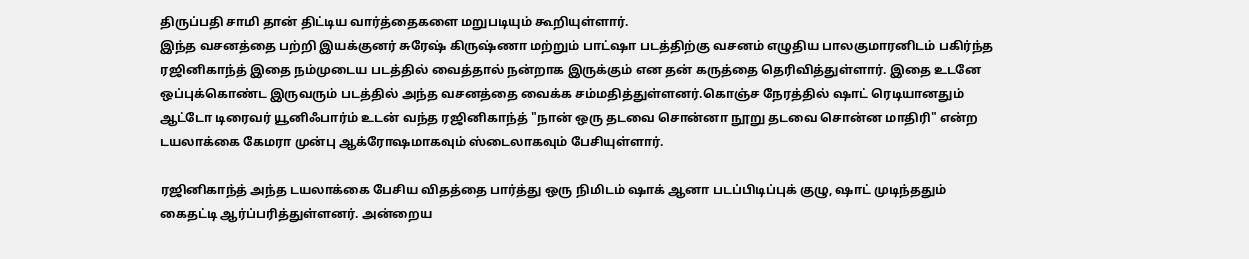திருப்பதி சாமி தான் திட்டிய வார்த்தைகளை மறுபடியும் கூறியுள்ளார்.
இந்த வசனத்தை பற்றி இயக்குனர் சுரேஷ் கிருஷ்ணா மற்றும் பாட்ஷா படத்திற்கு வசனம் எழுதிய பாலகுமாரனிடம் பகிர்ந்த ரஜினிகாந்த் இதை நம்முடைய படத்தில் வைத்தால் நன்றாக இருக்கும் என தன் கருத்தை தெரிவித்துள்ளார். இதை உடனே ஒப்புக்கொண்ட இருவரும் படத்தில் அந்த வசனத்தை வைக்க சம்மதித்துள்ளனர்.கொஞ்ச நேரத்தில் ஷாட் ரெடியானதும் ஆட்டோ டிரைவர் யூனிஃபார்ம் உடன் வந்த ரஜினிகாந்த் "நான் ஒரு தடவை சொன்னா நூறு தடவை சொன்ன மாதிரி" என்ற டயலாக்கை கேமரா முன்பு ஆக்ரோஷமாகவும் ஸ்டைலாகவும் பேசியுள்ளார்.

ரஜினிகாந்த் அந்த டயலாக்கை பேசிய விதத்தை பார்த்து ஒரு நிமிடம் ஷாக் ஆனா படப்பிடிப்புக் குழு, ஷாட் முடிந்ததும் கைதட்டி ஆர்ப்பரித்துள்ளனர். அன்றைய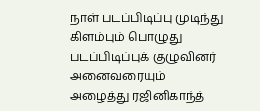நாள் படப்பிடிப்பு முடிந்து கிளம்பும் பொழுது படப்பிடிப்புக் குழுவினர் அனைவரையும் அழைத்து ரஜினிகாந்த்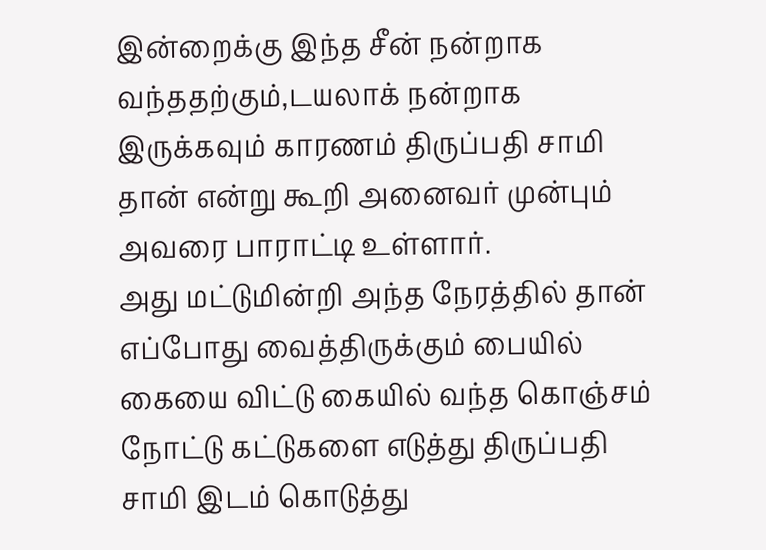இன்றைக்கு இந்த சீன் நன்றாக வந்ததற்கும்,டயலாக் நன்றாக இருக்கவும் காரணம் திருப்பதி சாமி தான் என்று கூறி அனைவர் முன்பும் அவரை பாராட்டி உள்ளார்.
அது மட்டுமின்றி அந்த நேரத்தில் தான் எப்போது வைத்திருக்கும் பையில் கையை விட்டு கையில் வந்த கொஞ்சம் நோட்டு கட்டுகளை எடுத்து திருப்பதி சாமி இடம் கொடுத்து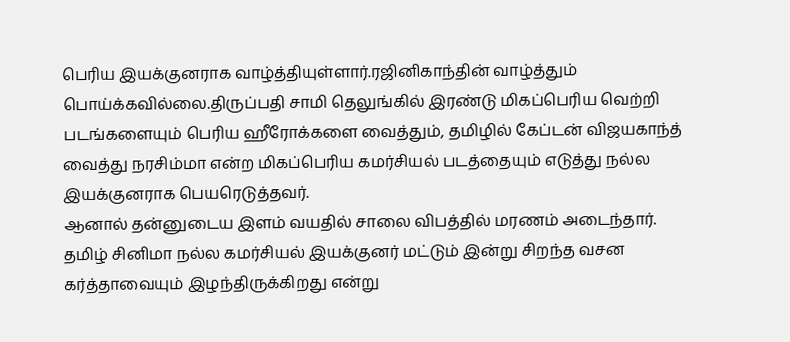பெரிய இயக்குனராக வாழ்த்தியுள்ளார்.ரஜினிகாந்தின் வாழ்த்தும் பொய்க்கவில்லை.திருப்பதி சாமி தெலுங்கில் இரண்டு மிகப்பெரிய வெற்றி படங்களையும் பெரிய ஹீரோக்களை வைத்தும், தமிழில் கேப்டன் விஜயகாந்த் வைத்து நரசிம்மா என்ற மிகப்பெரிய கமர்சியல் படத்தையும் எடுத்து நல்ல இயக்குனராக பெயரெடுத்தவர்.
ஆனால் தன்னுடைய இளம் வயதில் சாலை விபத்தில் மரணம் அடைந்தார். தமிழ் சினிமா நல்ல கமர்சியல் இயக்குனர் மட்டும் இன்று சிறந்த வசன கர்த்தாவையும் இழந்திருக்கிறது என்று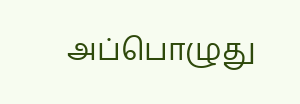அப்பொழுது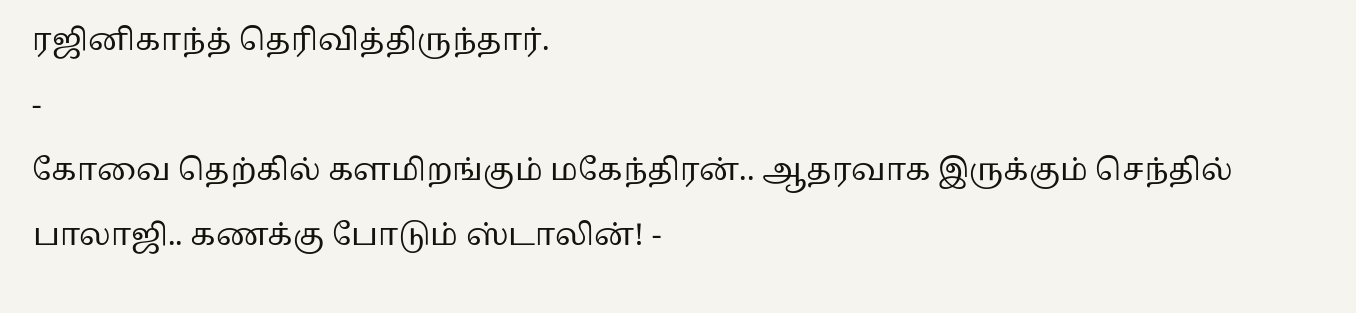ரஜினிகாந்த் தெரிவித்திருந்தார்.
-
கோவை தெற்கில் களமிறங்கும் மகேந்திரன்.. ஆதரவாக இருக்கும் செந்தில் பாலாஜி.. கணக்கு போடும் ஸ்டாலின்! -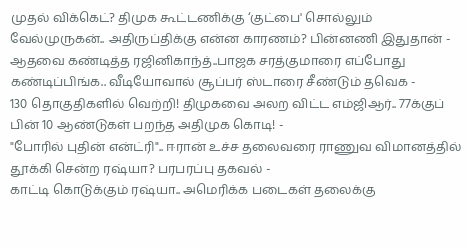முதல் விக்கெட்? திமுக கூட்டணிக்கு ‘குட்பை' சொல்லும் வேல்முருகன்.. அதிருப்திக்கு என்ன காரணம்? பின்னணி இதுதான் -
ஆதவை கண்டித்த ரஜினிகாந்த்..பாஜக சரத்குமாரை எப்போது கண்டிப்பிங்க.. வீடியோவால் சூப்பர் ஸ்டாரை சீண்டும் தவெக -
130 தொகுதிகளில் வெற்றி! திமுகவை அலற விட்ட எம்ஜிஆர்.. 77க்குப் பின் 10 ஆண்டுகள் பறந்த அதிமுக கொடி! -
"போரில் புதின் என்ட்ரி".. ஈரான் உச்ச தலைவரை ராணுவ விமானத்தில் தூக்கி சென்ற ரஷ்யா? பரபரப்பு தகவல் -
காட்டி கொடுக்கும் ரஷ்யா.. அமெரிக்க படைகள் தலைக்கு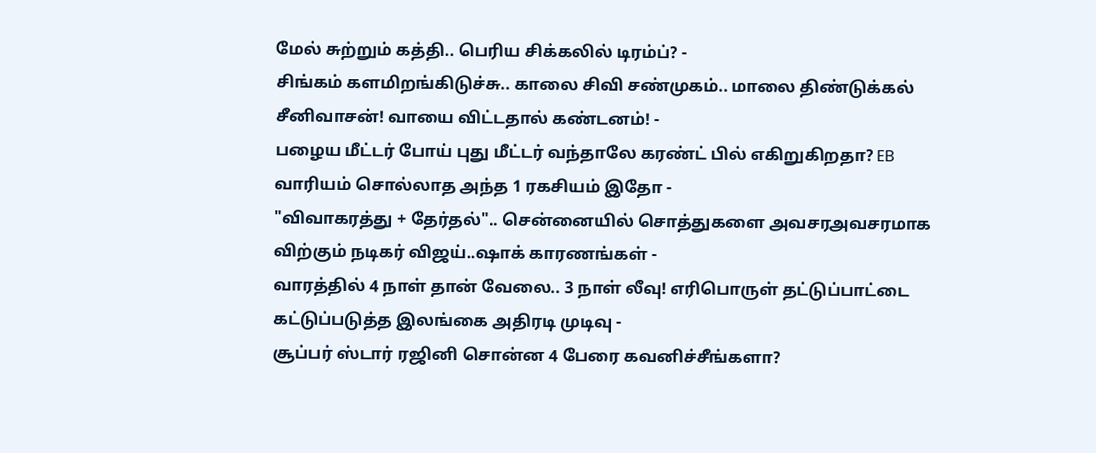மேல் சுற்றும் கத்தி.. பெரிய சிக்கலில் டிரம்ப்? -
சிங்கம் களமிறங்கிடுச்சு.. காலை சிவி சண்முகம்.. மாலை திண்டுக்கல் சீனிவாசன்! வாயை விட்டதால் கண்டனம்! -
பழைய மீட்டர் போய் புது மீட்டர் வந்தாலே கரண்ட் பில் எகிறுகிறதா? EB வாரியம் சொல்லாத அந்த 1 ரகசியம் இதோ -
"விவாகரத்து + தேர்தல்".. சென்னையில் சொத்துகளை அவசரஅவசரமாக விற்கும் நடிகர் விஜய்..ஷாக் காரணங்கள் -
வாரத்தில் 4 நாள் தான் வேலை.. 3 நாள் லீவு! எரிபொருள் தட்டுப்பாட்டை கட்டுப்படுத்த இலங்கை அதிரடி முடிவு -
சூப்பர் ஸ்டார் ரஜினி சொன்ன 4 பேரை கவனிச்சீங்களா?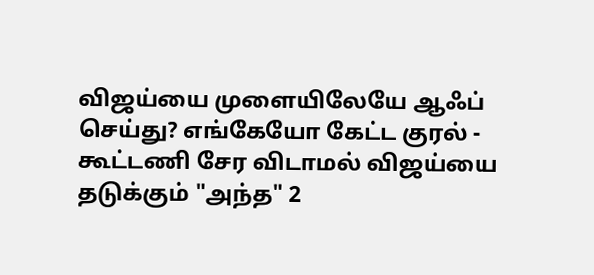விஜய்யை முளையிலேயே ஆஃப் செய்து? எங்கேயோ கேட்ட குரல் -
கூட்டணி சேர விடாமல் விஜய்யை தடுக்கும் "அந்த" 2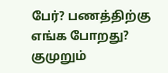பேர்? பணத்திற்கு எங்க போறது? குமுறும்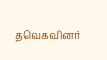தவெகவினர்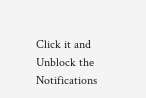Click it and Unblock the Notifications